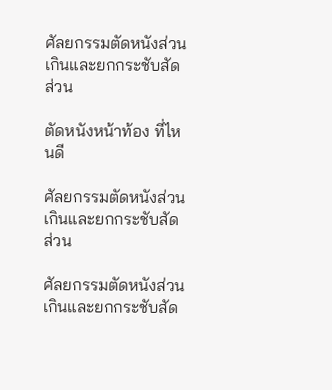ศัลยกรรมตัดหนังส่วนเกินและยกกระชับสัดส่วน

ตัดหนังหน้าท้อง ที่ไหนดี

ศัลยกรรมตัดหนังส่วนเกินและยกกระชับสัดส่วน

ศัลยกรรมตัดหนังส่วนเกินและยกกระชับสัด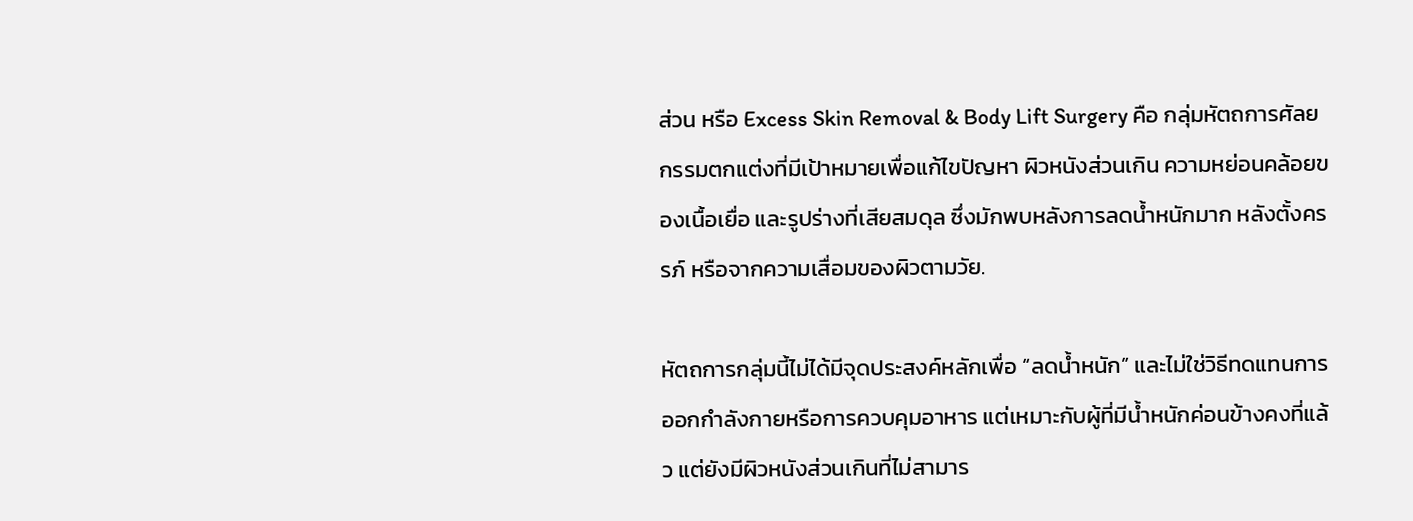ส่วน หรือ Excess Skin Removal & Body Lift Surgery คือ กลุ่มหัตถการศัลยกรรมตกแต่งที่มีเป้าหมายเพื่อแก้ไขปัญหา ผิวหนังส่วนเกิน ความหย่อนคล้อยของเนื้อเยื่อ และรูปร่างที่เสียสมดุล ซึ่งมักพบหลังการลดน้ำหนักมาก หลังตั้งครรภ์ หรือจากความเสื่อมของผิวตามวัย.

หัตถการกลุ่มนี้ไม่ได้มีจุดประสงค์หลักเพื่อ “ลดน้ำหนัก” และไม่ใช่วิธีทดแทนการออกกำลังกายหรือการควบคุมอาหาร แต่เหมาะกับผู้ที่มีน้ำหนักค่อนข้างคงที่แล้ว แต่ยังมีผิวหนังส่วนเกินที่ไม่สามาร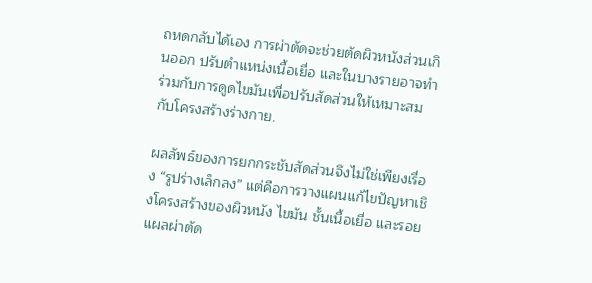ถหดกลับได้เอง การผ่าตัดจะช่วยตัดผิวหนังส่วนเกินออก ปรับตำแหน่งเนื้อเยื่อ และในบางรายอาจทำร่วมกับการดูดไขมันเพื่อปรับสัดส่วนให้เหมาะสมกับโครงสร้างร่างกาย.

ผลลัพธ์ของการยกกระชับสัดส่วนจึงไม่ใช่เพียงเรื่อง “รูปร่างเล็กลง” แต่คือการวางแผนแก้ไขปัญหาเชิงโครงสร้างของผิวหนัง ไขมัน ชั้นเนื้อเยื่อ และรอยแผลผ่าตัด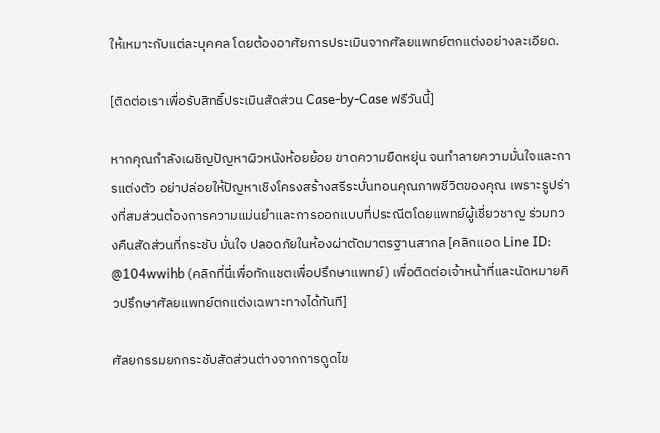ให้เหมาะกับแต่ละบุคคล โดยต้องอาศัยการประเมินจากศัลยแพทย์ตกแต่งอย่างละเอียด.

[ติดต่อเราเพื่อรับสิทธิ์ประเมินสัดส่วน Case-by-Case ฟรีวันนี้]

หากคุณกำลังเผชิญปัญหาผิวหนังห้อยย้อย ขาดความยืดหยุ่น จนทำลายความมั่นใจและการแต่งตัว อย่าปล่อยให้ปัญหาเชิงโครงสร้างสรีระบั่นทอนคุณภาพชีวิตของคุณ เพราะรูปร่างที่สมส่วนต้องการความแม่นยำและการออกแบบที่ประณีตโดยแพทย์ผู้เชี่ยวชาญ ร่วมทวงคืนสัดส่วนที่กระชับ มั่นใจ ปลอดภัยในห้องผ่าตัดมาตรฐานสากล [คลิกแอด Line ID: @104wwihb (คลิกที่นี่เพื่อทักแชตเพื่อปรึกษาแพทย์) เพื่อติดต่อเจ้าหน้าที่และนัดหมายคิวปรึกษาศัลยแพทย์ตกแต่งเฉพาะทางได้ทันที]

ศัลยกรรมยกกระชับสัดส่วนต่างจากการดูดไข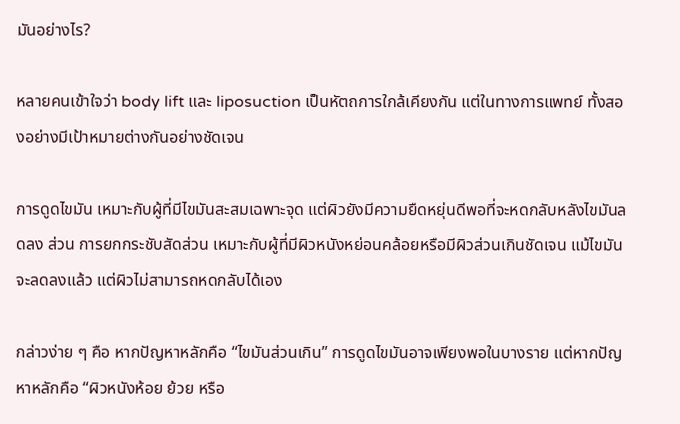มันอย่างไร?

หลายคนเข้าใจว่า body lift และ liposuction เป็นหัตถการใกล้เคียงกัน แต่ในทางการแพทย์ ทั้งสองอย่างมีเป้าหมายต่างกันอย่างชัดเจน

การดูดไขมัน เหมาะกับผู้ที่มีไขมันสะสมเฉพาะจุด แต่ผิวยังมีความยืดหยุ่นดีพอที่จะหดกลับหลังไขมันลดลง ส่วน การยกกระชับสัดส่วน เหมาะกับผู้ที่มีผิวหนังหย่อนคล้อยหรือมีผิวส่วนเกินชัดเจน แม้ไขมันจะลดลงแล้ว แต่ผิวไม่สามารถหดกลับได้เอง

กล่าวง่าย ๆ คือ หากปัญหาหลักคือ “ไขมันส่วนเกิน” การดูดไขมันอาจเพียงพอในบางราย แต่หากปัญหาหลักคือ “ผิวหนังห้อย ย้วย หรือ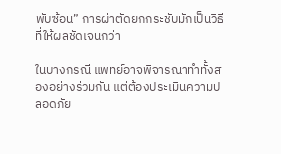พับซ้อน” การผ่าตัดยกกระชับมักเป็นวิธีที่ให้ผลชัดเจนกว่า

ในบางกรณี แพทย์อาจพิจารณาทำทั้งสองอย่างร่วมกัน แต่ต้องประเมินความปลอดภัย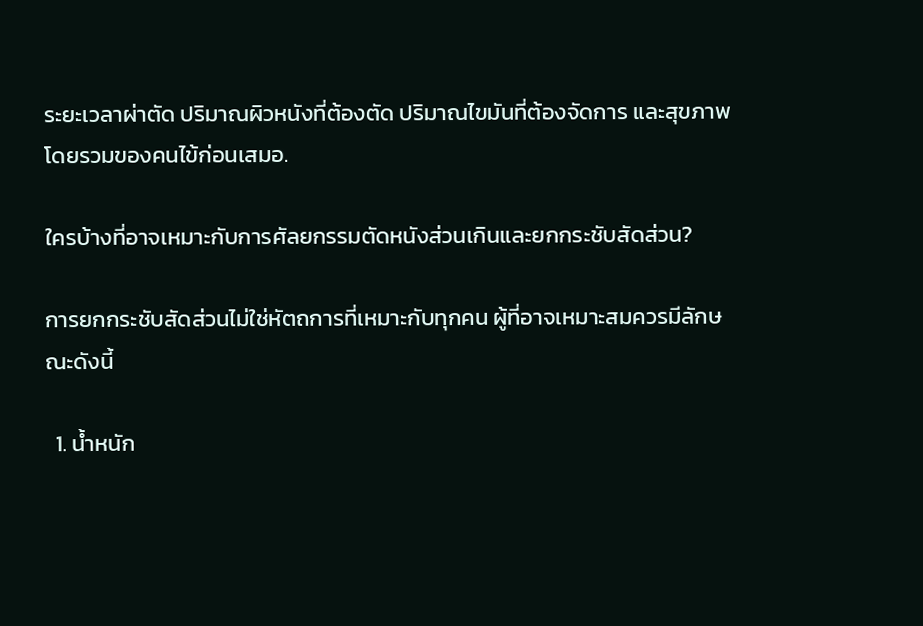ระยะเวลาผ่าตัด ปริมาณผิวหนังที่ต้องตัด ปริมาณไขมันที่ต้องจัดการ และสุขภาพโดยรวมของคนไข้ก่อนเสมอ.

ใครบ้างที่อาจเหมาะกับการศัลยกรรมตัดหนังส่วนเกินและยกกระชับสัดส่วน?

การยกกระชับสัดส่วนไม่ใช่หัตถการที่เหมาะกับทุกคน ผู้ที่อาจเหมาะสมควรมีลักษณะดังนี้

  1. น้ำหนัก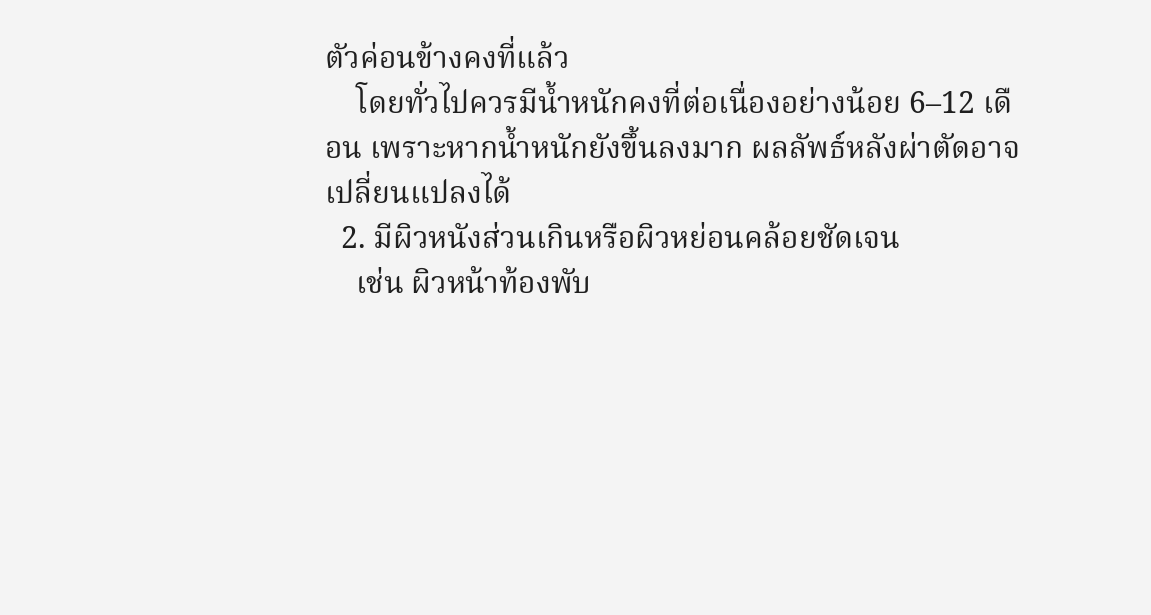ตัวค่อนข้างคงที่แล้ว
    โดยทั่วไปควรมีน้ำหนักคงที่ต่อเนื่องอย่างน้อย 6–12 เดือน เพราะหากน้ำหนักยังขึ้นลงมาก ผลลัพธ์หลังผ่าตัดอาจเปลี่ยนแปลงได้
  2. มีผิวหนังส่วนเกินหรือผิวหย่อนคล้อยชัดเจน
    เช่น ผิวหน้าท้องพับ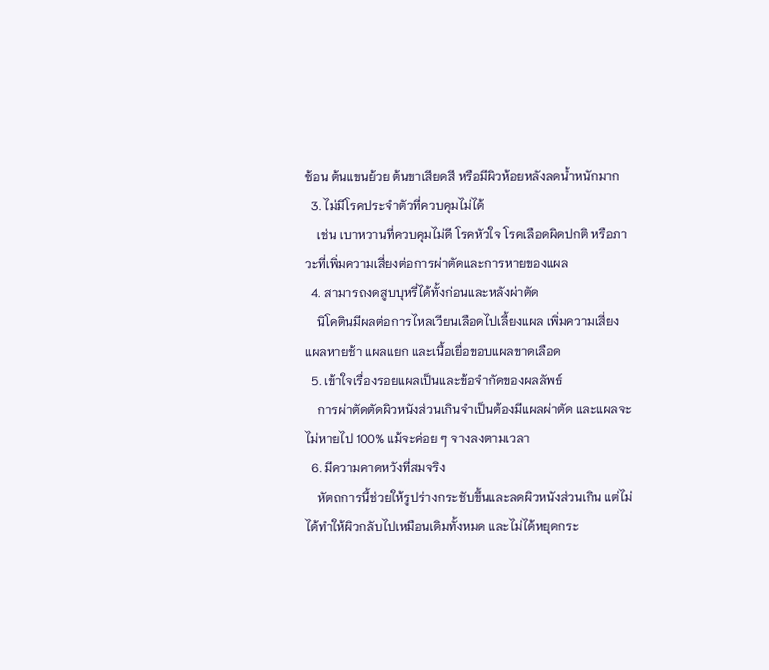ซ้อน ต้นแขนย้วย ต้นขาเสียดสี หรือมีผิวห้อยหลังลดน้ำหนักมาก
  3. ไม่มีโรคประจำตัวที่ควบคุมไม่ได้
    เช่น เบาหวานที่ควบคุมไม่ดี โรคหัวใจ โรคเลือดผิดปกติ หรือภาวะที่เพิ่มความเสี่ยงต่อการผ่าตัดและการหายของแผล
  4. สามารถงดสูบบุหรี่ได้ทั้งก่อนและหลังผ่าตัด
    นิโคตินมีผลต่อการไหลเวียนเลือดไปเลี้ยงแผล เพิ่มความเสี่ยงแผลหายช้า แผลแยก และเนื้อเยื่อขอบแผลขาดเลือด
  5. เข้าใจเรื่องรอยแผลเป็นและข้อจำกัดของผลลัพธ์
    การผ่าตัดตัดผิวหนังส่วนเกินจำเป็นต้องมีแผลผ่าตัด และแผลจะไม่หายไป 100% แม้จะค่อย ๆ จางลงตามเวลา
  6. มีความคาดหวังที่สมจริง
    หัตถการนี้ช่วยให้รูปร่างกระชับขึ้นและลดผิวหนังส่วนเกิน แต่ไม่ได้ทำให้ผิวกลับไปเหมือนเดิมทั้งหมด และไม่ได้หยุดกระ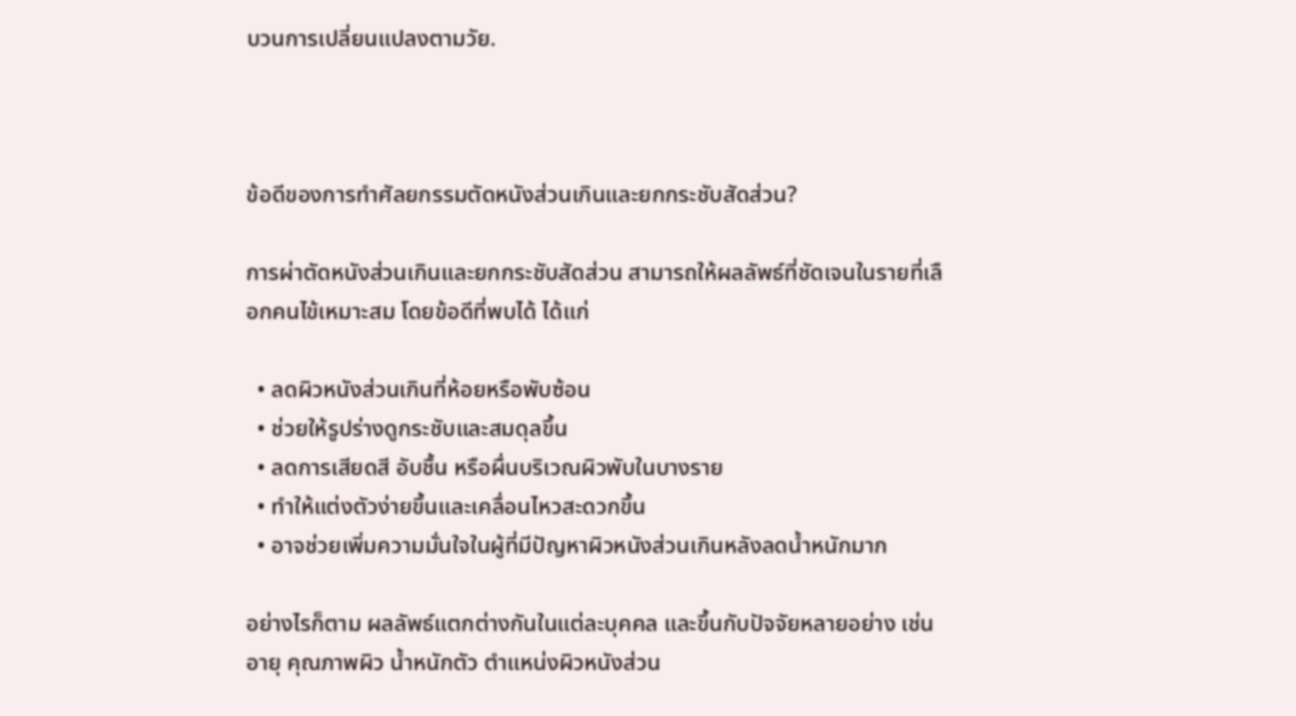บวนการเปลี่ยนแปลงตามวัย.



ข้อดีของการทำศัลยกรรมตัดหนังส่วนเกินและยกกระชับสัดส่วน?

การผ่าตัดหนังส่วนเกินและยกกระชับสัดส่วน สามารถให้ผลลัพธ์ที่ชัดเจนในรายที่เลือกคนไข้เหมาะสม โดยข้อดีที่พบได้ ได้แก่

  • ลดผิวหนังส่วนเกินที่ห้อยหรือพับซ้อน
  • ช่วยให้รูปร่างดูกระชับและสมดุลขึ้น
  • ลดการเสียดสี อับชื้น หรือผื่นบริเวณผิวพับในบางราย
  • ทำให้แต่งตัวง่ายขึ้นและเคลื่อนไหวสะดวกขึ้น
  • อาจช่วยเพิ่มความมั่นใจในผู้ที่มีปัญหาผิวหนังส่วนเกินหลังลดน้ำหนักมาก

อย่างไรก็ตาม ผลลัพธ์แตกต่างกันในแต่ละบุคคล และขึ้นกับปัจจัยหลายอย่าง เช่น อายุ คุณภาพผิว น้ำหนักตัว ตำแหน่งผิวหนังส่วน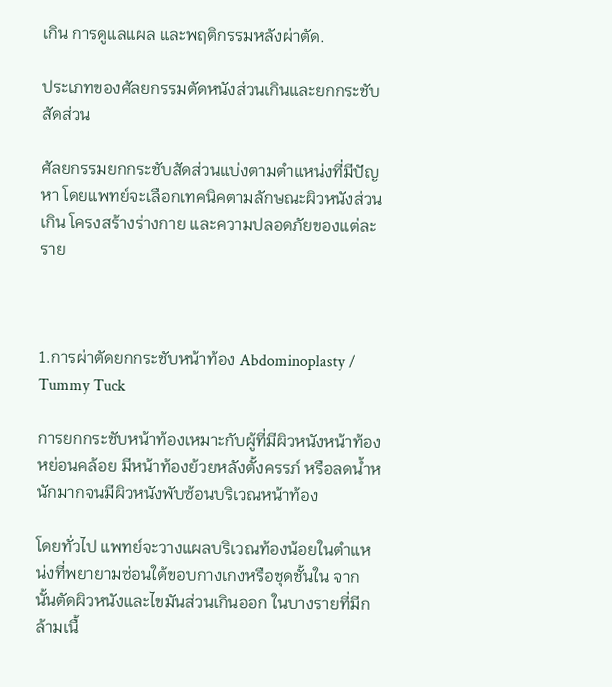เกิน การดูแลแผล และพฤติกรรมหลังผ่าตัด.

ประเภทของศัลยกรรมตัดหนังส่วนเกินและยกกระชับสัดส่วน

ศัลยกรรมยกกระชับสัดส่วนแบ่งตามตำแหน่งที่มีปัญหา โดยแพทย์จะเลือกเทคนิคตามลักษณะผิวหนังส่วนเกิน โครงสร้างร่างกาย และความปลอดภัยของแต่ละราย



1.การผ่าตัดยกกระชับหน้าท้อง Abdominoplasty / Tummy Tuck

การยกกระชับหน้าท้องเหมาะกับผู้ที่มีผิวหนังหน้าท้องหย่อนคล้อย มีหน้าท้องย้วยหลังตั้งครรภ์ หรือลดน้ำหนักมากจนมีผิวหนังพับซ้อนบริเวณหน้าท้อง

โดยทั่วไป แพทย์จะวางแผลบริเวณท้องน้อยในตำแหน่งที่พยายามซ่อนใต้ขอบกางเกงหรือชุดชั้นใน จากนั้นตัดผิวหนังและไขมันส่วนเกินออก ในบางรายที่มีกล้ามเนื้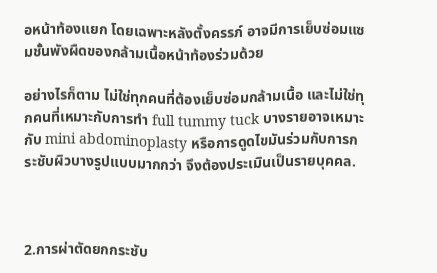อหน้าท้องแยก โดยเฉพาะหลังตั้งครรภ์ อาจมีการเย็บซ่อมแซมชั้นพังผืดของกล้ามเนื้อหน้าท้องร่วมด้วย

อย่างไรก็ตาม ไม่ใช่ทุกคนที่ต้องเย็บซ่อมกล้ามเนื้อ และไม่ใช่ทุกคนที่เหมาะกับการทำ full tummy tuck บางรายอาจเหมาะกับ mini abdominoplasty หรือการดูดไขมันร่วมกับการกระชับผิวบางรูปแบบมากกว่า จึงต้องประเมินเป็นรายบุคคล.



2.การผ่าตัดยกกระชับ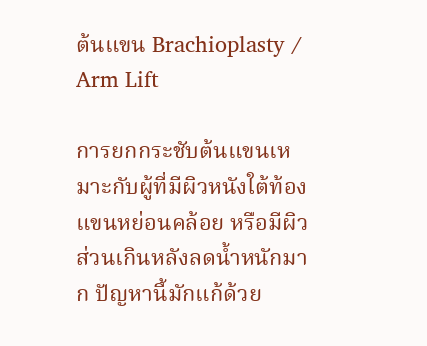ต้นแขน Brachioplasty / Arm Lift

การยกกระชับต้นแขนเหมาะกับผู้ที่มีผิวหนังใต้ท้องแขนหย่อนคล้อย หรือมีผิวส่วนเกินหลังลดน้ำหนักมาก ปัญหานี้มักแก้ด้วย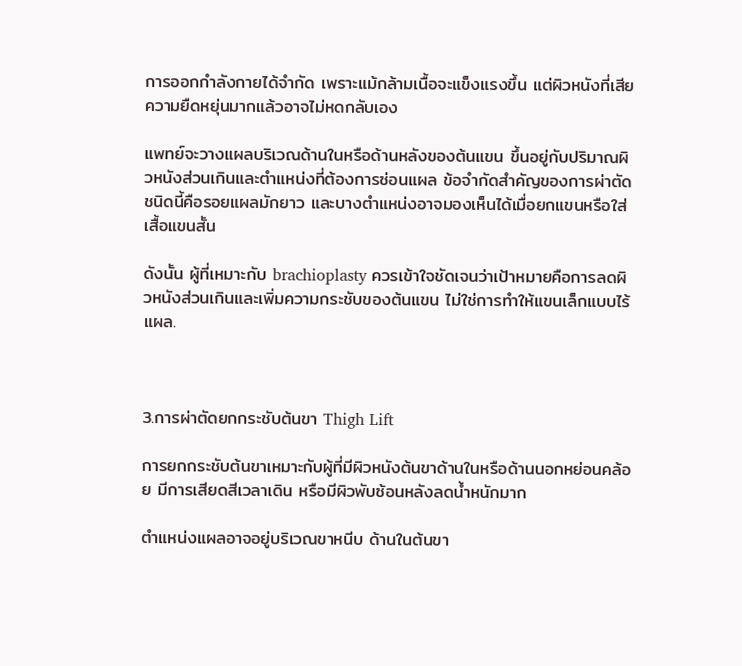การออกกำลังกายได้จำกัด เพราะแม้กล้ามเนื้อจะแข็งแรงขึ้น แต่ผิวหนังที่เสียความยืดหยุ่นมากแล้วอาจไม่หดกลับเอง

แพทย์จะวางแผลบริเวณด้านในหรือด้านหลังของต้นแขน ขึ้นอยู่กับปริมาณผิวหนังส่วนเกินและตำแหน่งที่ต้องการซ่อนแผล ข้อจำกัดสำคัญของการผ่าตัดชนิดนี้คือรอยแผลมักยาว และบางตำแหน่งอาจมองเห็นได้เมื่อยกแขนหรือใส่เสื้อแขนสั้น

ดังนั้น ผู้ที่เหมาะกับ brachioplasty ควรเข้าใจชัดเจนว่าเป้าหมายคือการลดผิวหนังส่วนเกินและเพิ่มความกระชับของต้นแขน ไม่ใช่การทำให้แขนเล็กแบบไร้แผล.



3.การผ่าตัดยกกระชับต้นขา Thigh Lift

การยกกระชับต้นขาเหมาะกับผู้ที่มีผิวหนังต้นขาด้านในหรือด้านนอกหย่อนคล้อย มีการเสียดสีเวลาเดิน หรือมีผิวพับซ้อนหลังลดน้ำหนักมาก

ตำแหน่งแผลอาจอยู่บริเวณขาหนีบ ด้านในต้นขา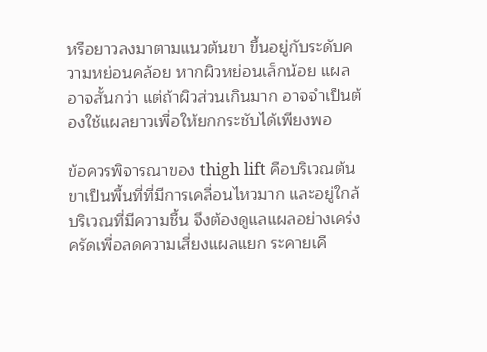หรือยาวลงมาตามแนวต้นขา ขึ้นอยู่กับระดับความหย่อนคล้อย หากผิวหย่อนเล็กน้อย แผลอาจสั้นกว่า แต่ถ้าผิวส่วนเกินมาก อาจจำเป็นต้องใช้แผลยาวเพื่อให้ยกกระชับได้เพียงพอ

ข้อควรพิจารณาของ thigh lift คือบริเวณต้นขาเป็นพื้นที่ที่มีการเคลื่อนไหวมาก และอยู่ใกล้บริเวณที่มีความชื้น จึงต้องดูแลแผลอย่างเคร่งครัดเพื่อลดความเสี่ยงแผลแยก ระคายเคื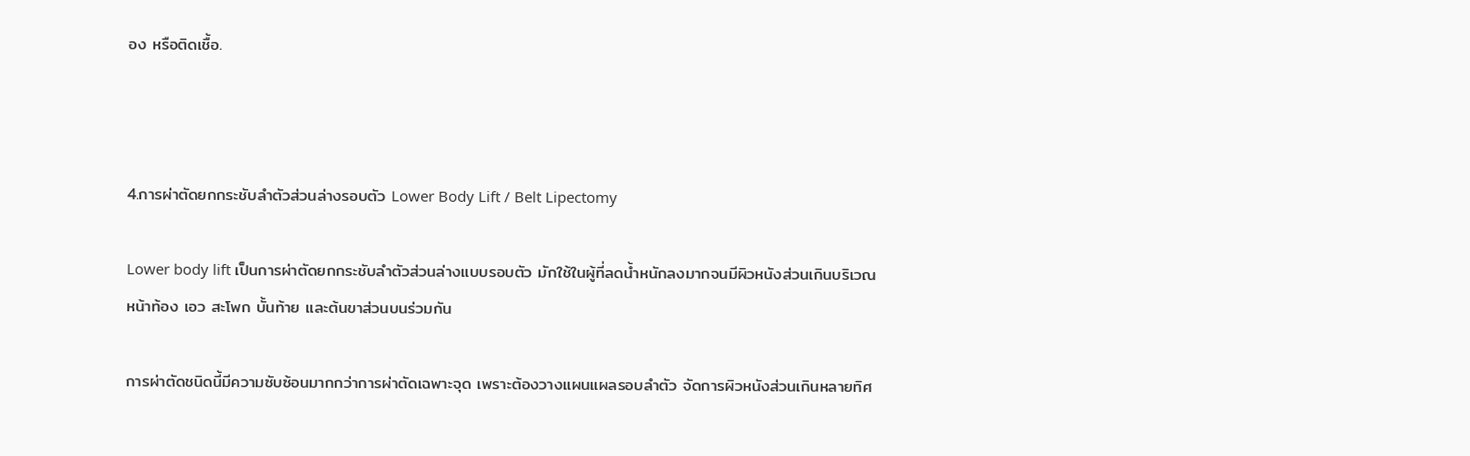อง หรือติดเชื้อ.



4.การผ่าตัดยกกระชับลำตัวส่วนล่างรอบตัว Lower Body Lift / Belt Lipectomy

Lower body lift เป็นการผ่าตัดยกกระชับลำตัวส่วนล่างแบบรอบตัว มักใช้ในผู้ที่ลดน้ำหนักลงมากจนมีผิวหนังส่วนเกินบริเวณหน้าท้อง เอว สะโพก บั้นท้าย และต้นขาส่วนบนร่วมกัน

การผ่าตัดชนิดนี้มีความซับซ้อนมากกว่าการผ่าตัดเฉพาะจุด เพราะต้องวางแผนแผลรอบลำตัว จัดการผิวหนังส่วนเกินหลายทิศ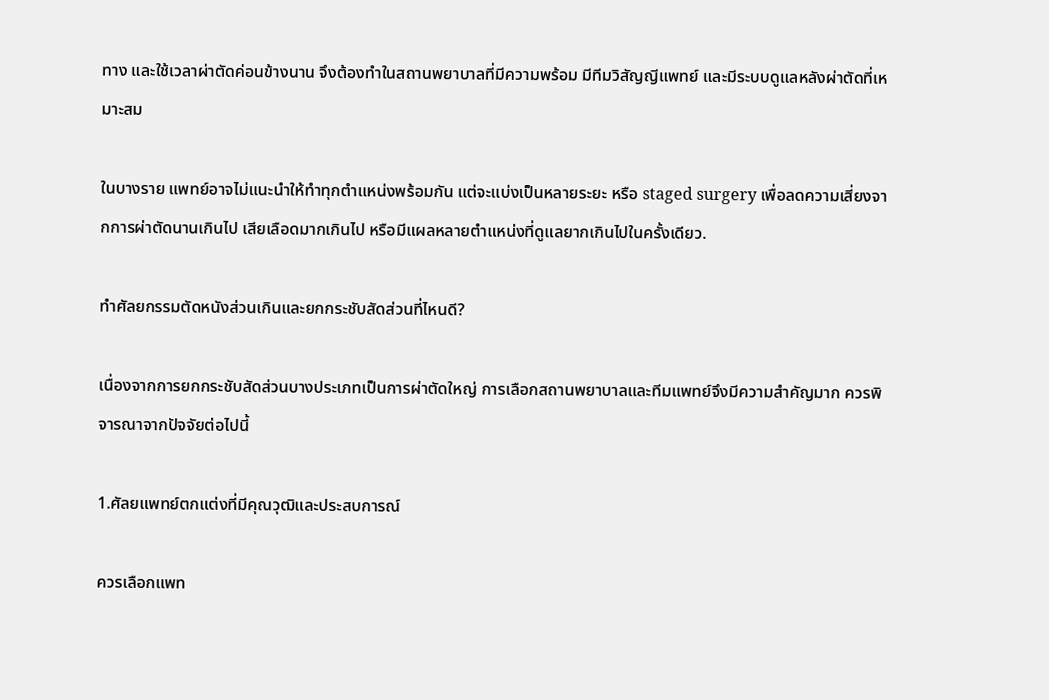ทาง และใช้เวลาผ่าตัดค่อนข้างนาน จึงต้องทำในสถานพยาบาลที่มีความพร้อม มีทีมวิสัญญีแพทย์ และมีระบบดูแลหลังผ่าตัดที่เหมาะสม

ในบางราย แพทย์อาจไม่แนะนำให้ทำทุกตำแหน่งพร้อมกัน แต่จะแบ่งเป็นหลายระยะ หรือ staged surgery เพื่อลดความเสี่ยงจากการผ่าตัดนานเกินไป เสียเลือดมากเกินไป หรือมีแผลหลายตำแหน่งที่ดูแลยากเกินไปในครั้งเดียว.

ทำศัลยกรรมตัดหนังส่วนเกินและยกกระชับสัดส่วนที่ไหนดี?

เนื่องจากการยกกระชับสัดส่วนบางประเภทเป็นการผ่าตัดใหญ่ การเลือกสถานพยาบาลและทีมแพทย์จึงมีความสำคัญมาก ควรพิจารณาจากปัจจัยต่อไปนี้

1.ศัลยแพทย์ตกแต่งที่มีคุณวุฒิและประสบการณ์

ควรเลือกแพท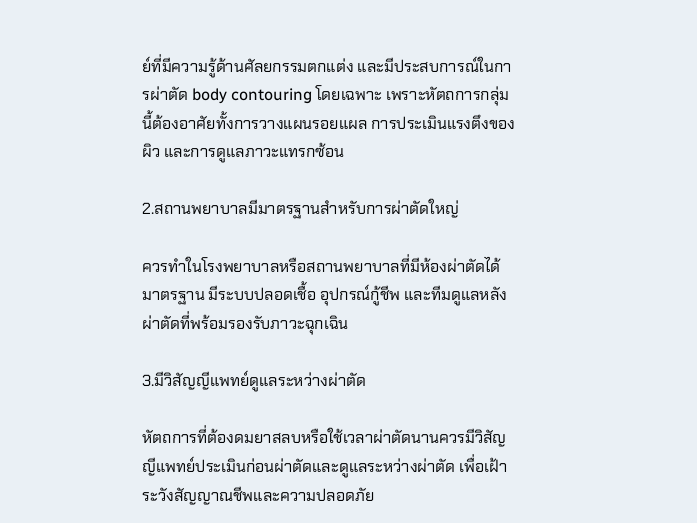ย์ที่มีความรู้ด้านศัลยกรรมตกแต่ง และมีประสบการณ์ในการผ่าตัด body contouring โดยเฉพาะ เพราะหัตถการกลุ่มนี้ต้องอาศัยทั้งการวางแผนรอยแผล การประเมินแรงตึงของผิว และการดูแลภาวะแทรกซ้อน

2.สถานพยาบาลมีมาตรฐานสำหรับการผ่าตัดใหญ่

ควรทำในโรงพยาบาลหรือสถานพยาบาลที่มีห้องผ่าตัดได้มาตรฐาน มีระบบปลอดเชื้อ อุปกรณ์กู้ชีพ และทีมดูแลหลังผ่าตัดที่พร้อมรองรับภาวะฉุกเฉิน

3.มีวิสัญญีแพทย์ดูแลระหว่างผ่าตัด

หัตถการที่ต้องดมยาสลบหรือใช้เวลาผ่าตัดนานควรมีวิสัญญีแพทย์ประเมินก่อนผ่าตัดและดูแลระหว่างผ่าตัด เพื่อเฝ้าระวังสัญญาณชีพและความปลอดภัย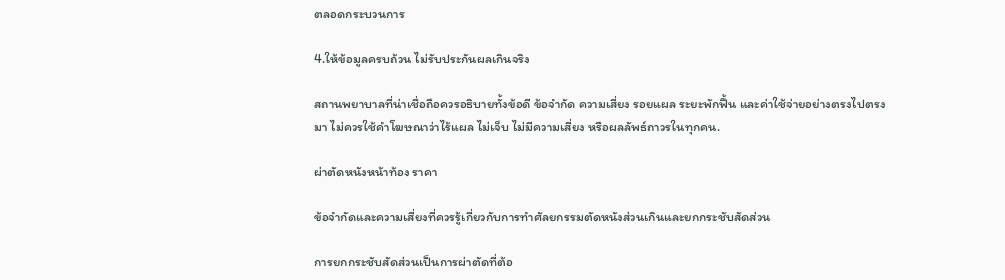ตลอดกระบวนการ

4.ให้ข้อมูลครบถ้วน ไม่รับประกันผลเกินจริง

สถานพยาบาลที่น่าเชื่อถือควรอธิบายทั้งข้อดี ข้อจำกัด ความเสี่ยง รอยแผล ระยะพักฟื้น และค่าใช้จ่ายอย่างตรงไปตรงมา ไม่ควรใช้คำโฆษณาว่าไร้แผล ไม่เจ็บ ไม่มีความเสี่ยง หรือผลลัพธ์ถาวรในทุกคน.

ผ่าตัดหนังหน้าท้อง ราคา

ข้อจำกัดและความเสี่ยงที่ควรรู้เกี่ยวกับการทำศัลยกรรมตัดหนังส่วนเกินและยกกระชับสัดส่วน

การยกกระชับสัดส่วนเป็นการผ่าตัดที่ต้อ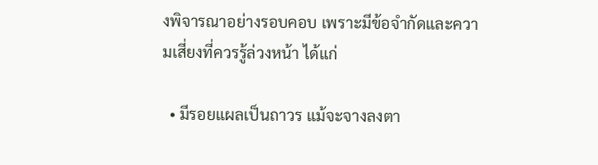งพิจารณาอย่างรอบคอบ เพราะมีข้อจำกัดและความเสี่ยงที่ควรรู้ล่วงหน้า ได้แก่

  • มีรอยแผลเป็นถาวร แม้จะจางลงตา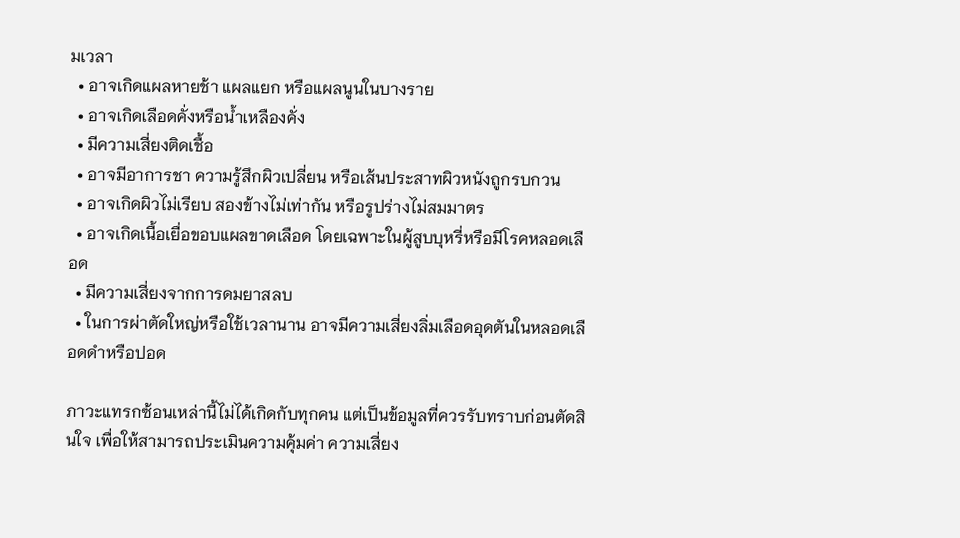มเวลา
  • อาจเกิดแผลหายช้า แผลแยก หรือแผลนูนในบางราย
  • อาจเกิดเลือดคั่งหรือน้ำเหลืองคั่ง
  • มีความเสี่ยงติดเชื้อ
  • อาจมีอาการชา ความรู้สึกผิวเปลี่ยน หรือเส้นประสาทผิวหนังถูกรบกวน
  • อาจเกิดผิวไม่เรียบ สองข้างไม่เท่ากัน หรือรูปร่างไม่สมมาตร
  • อาจเกิดเนื้อเยื่อขอบแผลขาดเลือด โดยเฉพาะในผู้สูบบุหรี่หรือมีโรคหลอดเลือด
  • มีความเสี่ยงจากการดมยาสลบ
  • ในการผ่าตัดใหญ่หรือใช้เวลานาน อาจมีความเสี่ยงลิ่มเลือดอุดตันในหลอดเลือดดำหรือปอด

ภาวะแทรกซ้อนเหล่านี้ไม่ได้เกิดกับทุกคน แต่เป็นข้อมูลที่ควรรับทราบก่อนตัดสินใจ เพื่อให้สามารถประเมินความคุ้มค่า ความเสี่ยง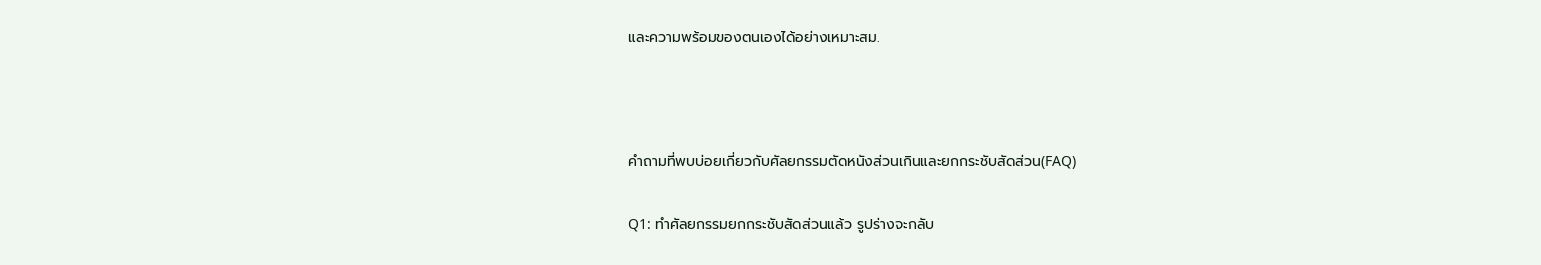และความพร้อมของตนเองได้อย่างเหมาะสม.



คำถามที่พบบ่อยเกี่ยวกับศัลยกรรมตัดหนังส่วนเกินและยกกระชับสัดส่วน(FAQ)

Q1: ทำศัลยกรรมยกกระชับสัดส่วนแล้ว รูปร่างจะกลับ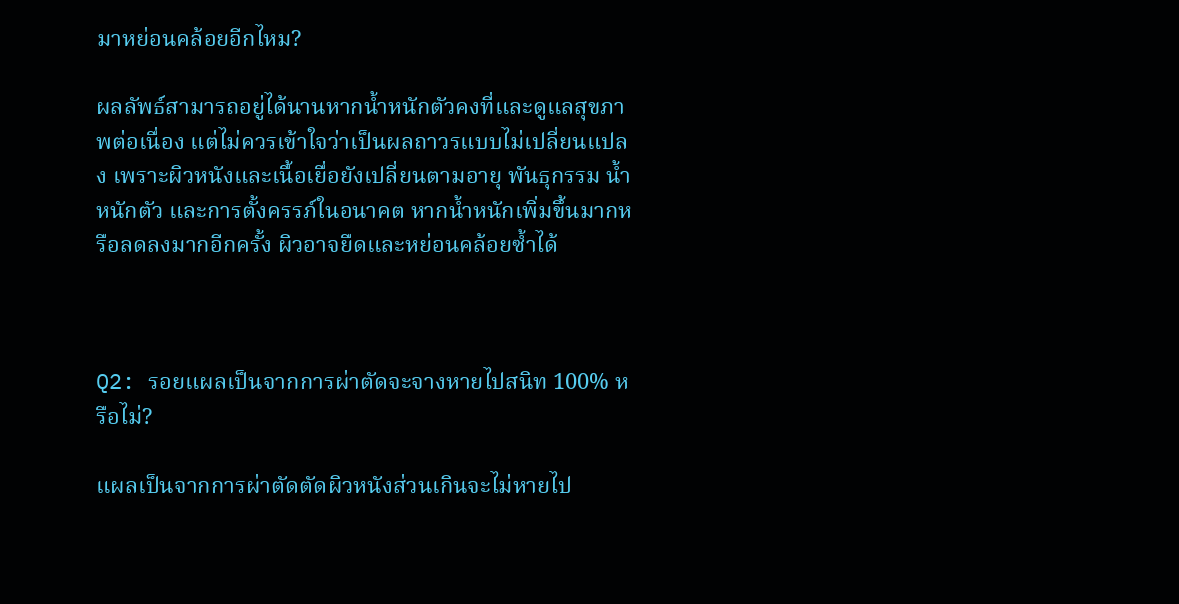มาหย่อนคล้อยอีกไหม?

ผลลัพธ์สามารถอยู่ได้นานหากน้ำหนักตัวคงที่และดูแลสุขภาพต่อเนื่อง แต่ไม่ควรเข้าใจว่าเป็นผลถาวรแบบไม่เปลี่ยนแปลง เพราะผิวหนังและเนื้อเยื่อยังเปลี่ยนตามอายุ พันธุกรรม น้ำหนักตัว และการตั้งครรภ์ในอนาคต หากน้ำหนักเพิ่มขึ้นมากหรือลดลงมากอีกครั้ง ผิวอาจยืดและหย่อนคล้อยซ้ำได้



Q2: รอยแผลเป็นจากการผ่าตัดจะจางหายไปสนิท 100% หรือไม่?

แผลเป็นจากการผ่าตัดตัดผิวหนังส่วนเกินจะไม่หายไป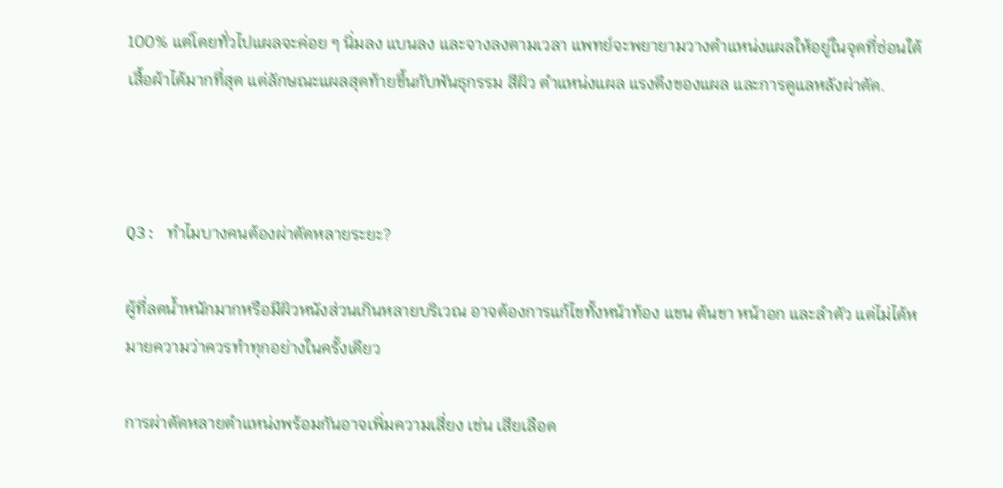100% แต่โดยทั่วไปแผลจะค่อย ๆ นิ่มลง แบนลง และจางลงตามเวลา แพทย์จะพยายามวางตำแหน่งแผลให้อยู่ในจุดที่ซ่อนใต้เสื้อผ้าได้มากที่สุด แต่ลักษณะแผลสุดท้ายขึ้นกับพันธุกรรม สีผิว ตำแหน่งแผล แรงตึงของแผล และการดูแลหลังผ่าตัด.



Q3: ทำไมบางคนต้องผ่าตัดหลายระยะ?

ผู้ที่ลดน้ำหนักมากหรือมีผิวหนังส่วนเกินหลายบริเวณ อาจต้องการแก้ไขทั้งหน้าท้อง แขน ต้นขา หน้าอก และลำตัว แต่ไม่ได้หมายความว่าควรทำทุกอย่างในครั้งเดียว

การผ่าตัดหลายตำแหน่งพร้อมกันอาจเพิ่มความเสี่ยง เช่น เสียเลือด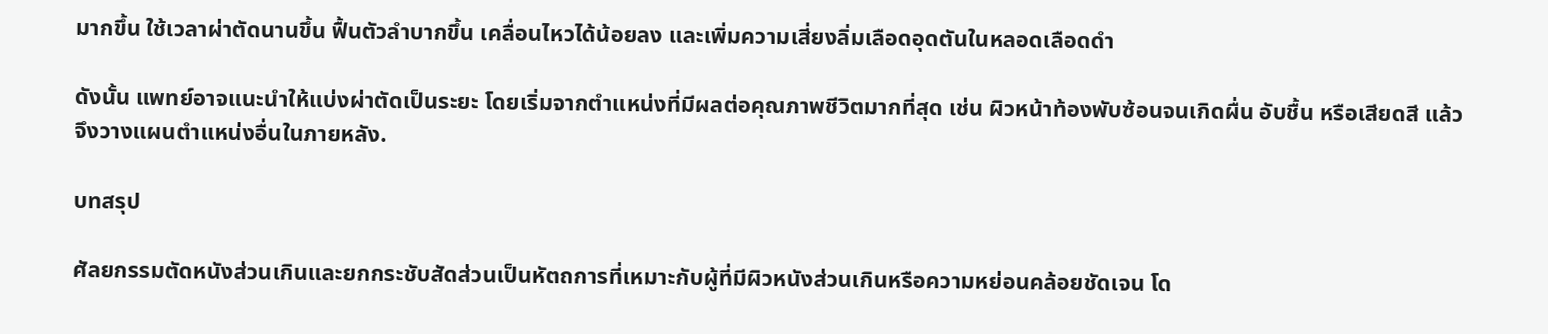มากขึ้น ใช้เวลาผ่าตัดนานขึ้น ฟื้นตัวลำบากขึ้น เคลื่อนไหวได้น้อยลง และเพิ่มความเสี่ยงลิ่มเลือดอุดตันในหลอดเลือดดำ

ดังนั้น แพทย์อาจแนะนำให้แบ่งผ่าตัดเป็นระยะ โดยเริ่มจากตำแหน่งที่มีผลต่อคุณภาพชีวิตมากที่สุด เช่น ผิวหน้าท้องพับซ้อนจนเกิดผื่น อับชื้น หรือเสียดสี แล้วจึงวางแผนตำแหน่งอื่นในภายหลัง.

บทสรุป

ศัลยกรรมตัดหนังส่วนเกินและยกกระชับสัดส่วนเป็นหัตถการที่เหมาะกับผู้ที่มีผิวหนังส่วนเกินหรือความหย่อนคล้อยชัดเจน โด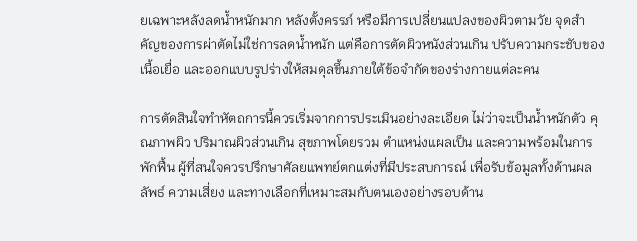ยเฉพาะหลังลดน้ำหนักมาก หลังตั้งครรภ์ หรือมีการเปลี่ยนแปลงของผิวตามวัย จุดสำคัญของการผ่าตัดไม่ใช่การลดน้ำหนัก แต่คือการตัดผิวหนังส่วนเกิน ปรับความกระชับของเนื้อเยื่อ และออกแบบรูปร่างให้สมดุลขึ้นภายใต้ข้อจำกัดของร่างกายแต่ละคน

การตัดสินใจทำหัตถการนี้ควรเริ่มจากการประเมินอย่างละเอียด ไม่ว่าจะเป็นน้ำหนักตัว คุณภาพผิว ปริมาณผิวส่วนเกิน สุขภาพโดยรวม ตำแหน่งแผลเป็น และความพร้อมในการพักฟื้น ผู้ที่สนใจควรปรึกษาศัลยแพทย์ตกแต่งที่มีประสบการณ์ เพื่อรับข้อมูลทั้งด้านผลลัพธ์ ความเสี่ยง และทางเลือกที่เหมาะสมกับตนเองอย่างรอบด้าน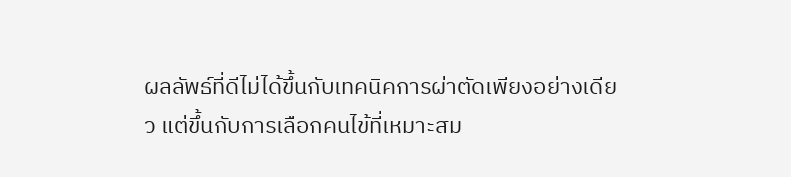ผลลัพธ์ที่ดีไม่ได้ขึ้นกับเทคนิคการผ่าตัดเพียงอย่างเดียว แต่ขึ้นกับการเลือกคนไข้ที่เหมาะสม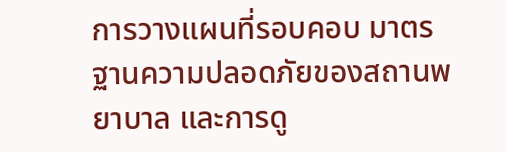การวางแผนที่รอบคอบ มาตรฐานความปลอดภัยของสถานพยาบาล และการดู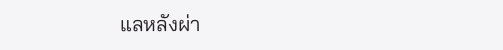แลหลังผ่า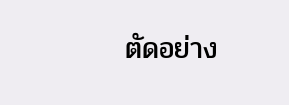ตัดอย่าง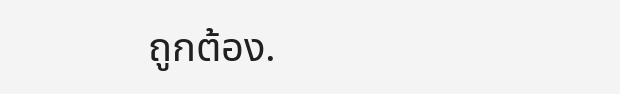ถูกต้อง.